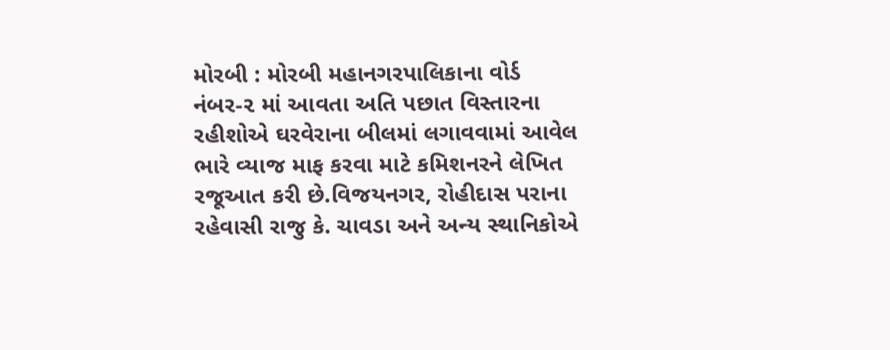મોરબી : મોરબી મહાનગરપાલિકાના વોર્ડ નંબર-૨ માં આવતા અતિ પછાત વિસ્તારના રહીશોએ ઘરવેરાના બીલમાં લગાવવામાં આવેલ ભારે વ્યાજ માફ કરવા માટે કમિશનરને લેખિત રજૂઆત કરી છે.વિજયનગર, રોહીદાસ પરાના રહેવાસી રાજુ કે. ચાવડા અને અન્ય સ્થાનિકોએ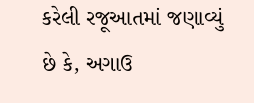કરેલી રજૂઆતમાં જણાવ્યું છે કે, અગાઉ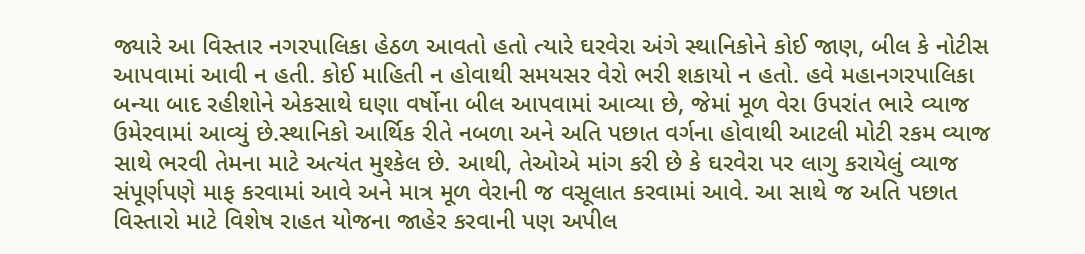જ્યારે આ વિસ્તાર નગરપાલિકા હેઠળ આવતો હતો ત્યારે ઘરવેરા અંગે સ્થાનિકોને કોઈ જાણ, બીલ કે નોટીસ આપવામાં આવી ન હતી. કોઈ માહિતી ન હોવાથી સમયસર વેરો ભરી શકાયો ન હતો. હવે મહાનગરપાલિકા બન્યા બાદ રહીશોને એકસાથે ઘણા વર્ષોના બીલ આપવામાં આવ્યા છે, જેમાં મૂળ વેરા ઉપરાંત ભારે વ્યાજ ઉમેરવામાં આવ્યું છે.સ્થાનિકો આર્થિક રીતે નબળા અને અતિ પછાત વર્ગના હોવાથી આટલી મોટી રકમ વ્યાજ સાથે ભરવી તેમના માટે અત્યંત મુશ્કેલ છે. આથી, તેઓએ માંગ કરી છે કે ઘરવેરા પર લાગુ કરાયેલું વ્યાજ સંપૂર્ણપણે માફ કરવામાં આવે અને માત્ર મૂળ વેરાની જ વસૂલાત કરવામાં આવે. આ સાથે જ અતિ પછાત વિસ્તારો માટે વિશેષ રાહત યોજના જાહેર કરવાની પણ અપીલ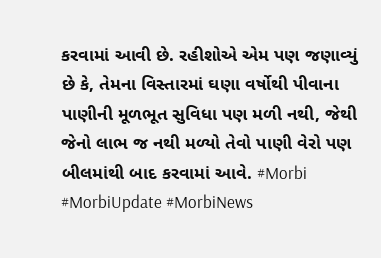કરવામાં આવી છે. રહીશોએ એમ પણ જણાવ્યું છે કે, તેમના વિસ્તારમાં ઘણા વર્ષોથી પીવાના પાણીની મૂળભૂત સુવિધા પણ મળી નથી, જેથી જેનો લાભ જ નથી મળ્યો તેવો પાણી વેરો પણ બીલમાંથી બાદ કરવામાં આવે. #Morbi #MorbiUpdate #MorbiNews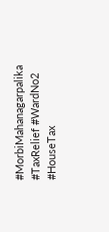#MorbiMahanagarpalika #TaxRelief #WardNo2 #HouseTax